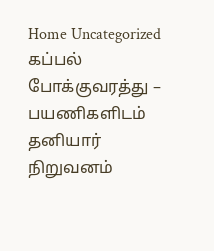Home Uncategorized கப்பல் போக்குவரத்து – பயணிகளிடம் தனியார் நிறுவனம்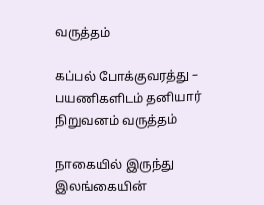வருத்தம்

கப்பல் போக்குவரத்து – பயணிகளிடம் தனியார் நிறுவனம் வருத்தம்

நாகையில் இருந்து இலங்கையின்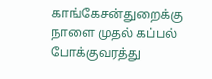காங்கேசன்துறைக்கு நாளை முதல் கப்பல் போக்குவரத்து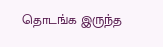தொடங்க இருந்த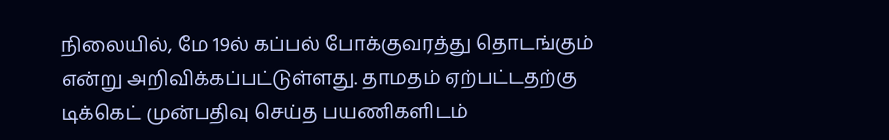நிலையில், மே 19ல் கப்பல் போக்குவரத்து தொடங்கும் என்று அறிவிக்கப்பட்டுள்ளது. தாமதம் ஏற்பட்டதற்கு டிக்கெட் முன்பதிவு செய்த பயணிகளிடம்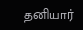தனியார்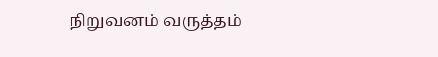நிறுவனம் வருத்தம்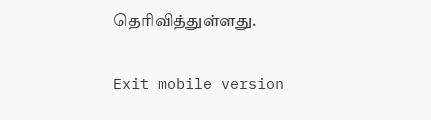தெரிவித்துள்ளது.

Exit mobile version